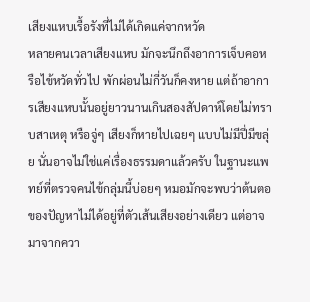เสียงแหบเรื้อรังที่ไม่ได้เกิดแค่จากหวัด
หลายคนเวลาเสียงแหบ มักจะนึกถึงอาการเจ็บคอหรือไข้หวัดทั่วไป พักผ่อนไม่กี่วันก็คงหาย แต่ถ้าอาการเสียงแหบนั้นอยู่ยาวนานเกินสองสัปดาห์โดยไม่ทราบสาเหตุ หรือจู่ๆ เสียงก็หายไปเฉยๆ แบบไม่มีปี่มีขลุ่ย นั่นอาจไม่ใช่แค่เรื่องธรรมดาแล้วครับ ในฐานะแพทย์ที่ตรวจคนไข้กลุ่มนี้บ่อยๆ หมอมักจะพบว่าต้นตอของปัญหาไม่ได้อยู่ที่ตัวเส้นเสียงอย่างเดียว แต่อาจมาจากควา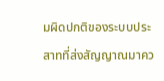มผิดปกติของระบบประสาทที่ส่งสัญญาณมาคว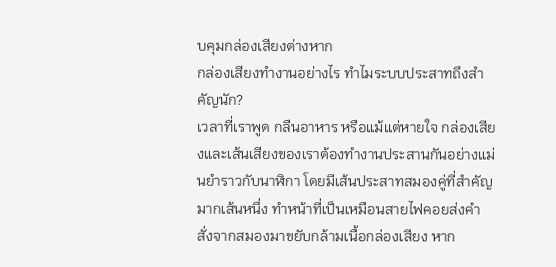บคุมกล่องเสียงต่างหาก
กล่องเสียงทำงานอย่างไร ทำไมระบบประสาทถึงสำคัญนัก?
เวลาที่เราพูด กลืนอาหาร หรือแม้แต่หายใจ กล่องเสียงและเส้นเสียงของเราต้องทำงานประสานกันอย่างแม่นยำราวกับนาฬิกา โดยมีเส้นประสาทสมองคู่ที่สำคัญมากเส้นหนึ่ง ทำหน้าที่เป็นเหมือนสายไฟคอยส่งคำสั่งจากสมองมาขยับกล้ามเนื้อกล่องเสียง หาก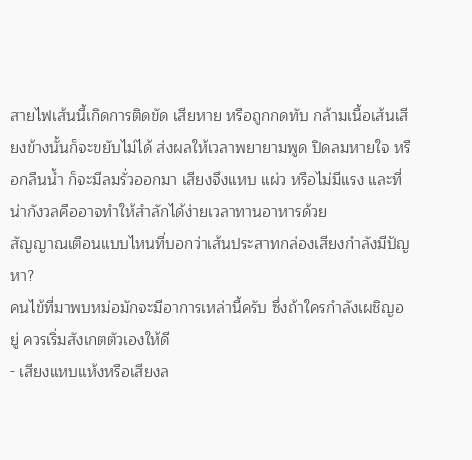สายไฟเส้นนี้เกิดการติดขัด เสียหาย หรือถูกกดทับ กล้ามเนื้อเส้นเสียงข้างนั้นก็จะขยับไม่ได้ ส่งผลให้เวลาพยายามพูด ปิดลมหายใจ หรือกลืนน้ำ ก็จะมีลมรั่วออกมา เสียงจึงแหบ แผ่ว หรือไม่มีแรง และที่น่ากังวลคืออาจทำให้สำลักได้ง่ายเวลาทานอาหารด้วย
สัญญาณเตือนแบบไหนที่บอกว่าเส้นประสาทกล่องเสียงกำลังมีปัญหา?
คนไข้ที่มาพบหม่อมักจะมีอาการเหล่านี้ครับ ซึ่งถ้าใครกำลังเผชิญอยู่ ควรเริ่มสังเกตตัวเองให้ดี
- เสียงแหบแห้งหรือเสียงล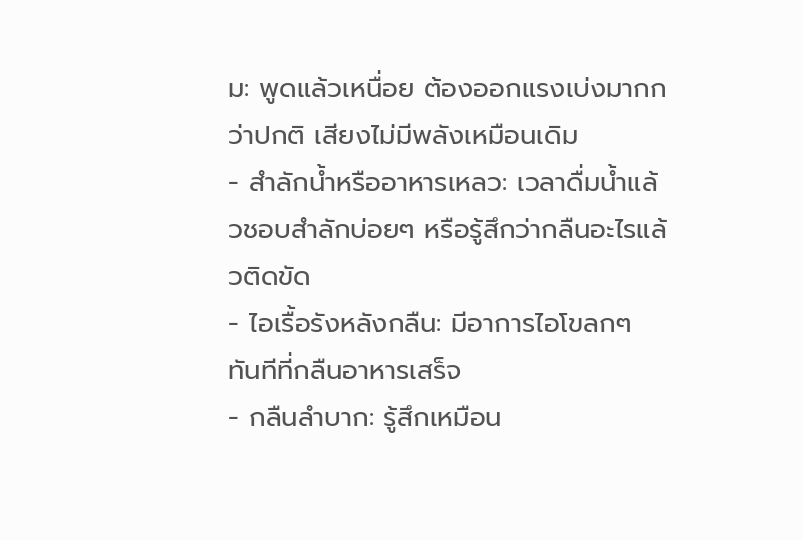ม: พูดแล้วเหนื่อย ต้องออกแรงเบ่งมากกว่าปกติ เสียงไม่มีพลังเหมือนเดิม
- สำลักน้ำหรืออาหารเหลว: เวลาดื่มน้ำแล้วชอบสำลักบ่อยๆ หรือรู้สึกว่ากลืนอะไรแล้วติดขัด
- ไอเรื้อรังหลังกลืน: มีอาการไอโขลกๆ ทันทีที่กลืนอาหารเสร็จ
- กลืนลำบาก: รู้สึกเหมือน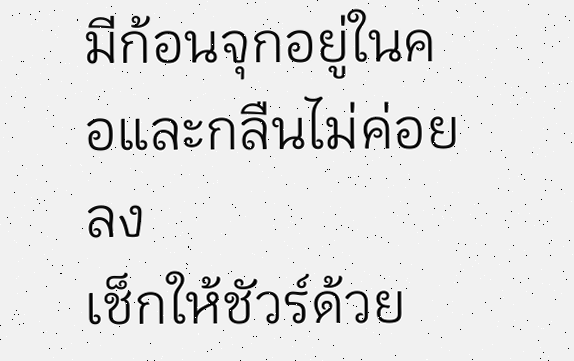มีก้อนจุกอยู่ในคอและกลืนไม่ค่อยลง
เช็กให้ชัวร์ด้วย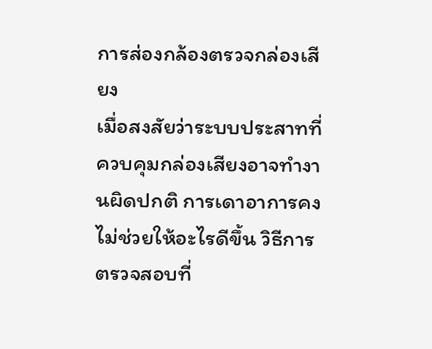การส่องกล้องตรวจกล่องเสียง
เมื่อสงสัยว่าระบบประสาทที่ควบคุมกล่องเสียงอาจทำงานผิดปกติ การเดาอาการคงไม่ช่วยให้อะไรดีขึ้น วิธีการตรวจสอบที่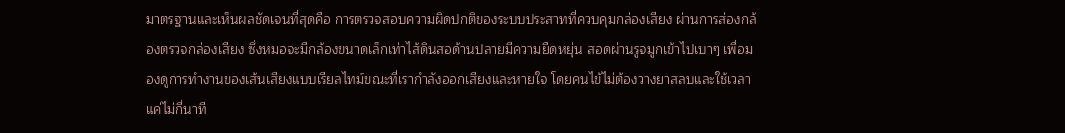มาตรฐานและเห็นผลชัดเจนที่สุดคือ การตรวจสอบความผิดปกติของระบบประสาทที่ควบคุมกล่องเสียง ผ่านการส่องกล้องตรวจกล่องเสียง ซึ่งหมอจะมีกล้องขนาดเล็กเท่าไส้ดินสอด้านปลายมีความยืดหยุ่น สอดผ่านรูจมูกเข้าไปเบาๆ เพื่อมองดูการทำงานของเส้นเสียงแบบเรียลไทม์ขณะที่เรากำลังออกเสียงและหายใจ โดยคนไข้ไม่ต้องวางยาสลบและใช้เวลาแค่ไม่กี่นาที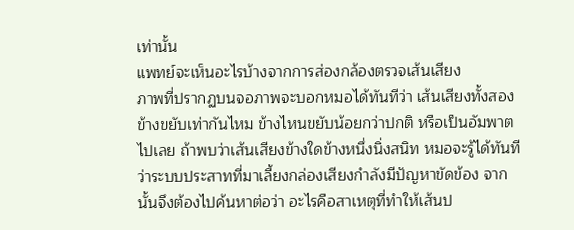เท่านั้น
แพทย์จะเห็นอะไรบ้างจากการส่องกล้องตรวจเส้นเสียง
ภาพที่ปรากฏบนจอภาพจะบอกหมอได้ทันทีว่า เส้นเสียงทั้งสองข้างขยับเท่ากันไหม ข้างไหนขยับน้อยกว่าปกติ หรือเป็นอัมพาตไปเลย ถ้าพบว่าเส้นเสียงข้างใดข้างหนึ่งนิ่งสนิท หมอจะรู้ได้ทันทีว่าระบบประสาทที่มาเลี้ยงกล่องเสียงกำลังมีปัญหาขัดข้อง จากนั้นจึงต้องไปค้นหาต่อว่า อะไรคือสาเหตุที่ทำให้เส้นป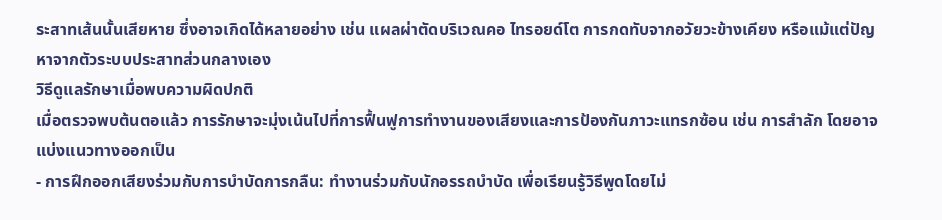ระสาทเส้นนั้นเสียหาย ซึ่งอาจเกิดได้หลายอย่าง เช่น แผลผ่าตัดบริเวณคอ ไทรอยด์โต การกดทับจากอวัยวะข้างเคียง หรือแม้แต่ปัญหาจากตัวระบบประสาทส่วนกลางเอง
วิธีดูแลรักษาเมื่อพบความผิดปกติ
เมื่อตรวจพบต้นตอแล้ว การรักษาจะมุ่งเน้นไปที่การฟื้นฟูการทำงานของเสียงและการป้องกันภาวะแทรกซ้อน เช่น การสำลัก โดยอาจแบ่งแนวทางออกเป็น
- การฝึกออกเสียงร่วมกับการบำบัดการกลืน: ทำงานร่วมกับนักอรรถบำบัด เพื่อเรียนรู้วิธีพูดโดยไม่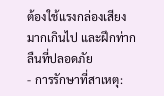ต้องใช้แรงกล่องเสียงมากเกินไป และฝึกท่ากลืนที่ปลอดภัย
- การรักษาที่สาเหตุ: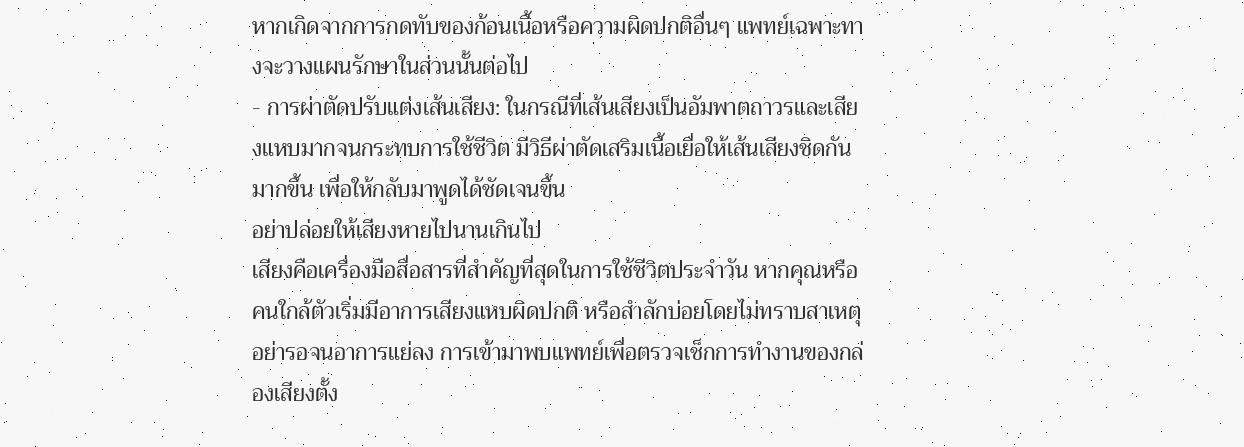หากเกิดจากการกดทับของก้อนเนื้อหรือความผิดปกติอื่นๆ แพทย์เฉพาะทางจะวางแผนรักษาในส่วนนั้นต่อไป
- การผ่าตัดปรับแต่งเส้นเสียง: ในกรณีที่เส้นเสียงเป็นอัมพาตถาวรและเสียงแหบมากจนกระทบการใช้ชีวิต มีวิธีผ่าตัดเสริมเนื้อเยื่อให้เส้นเสียงชิดกันมากขึ้น เพื่อให้กลับมาพูดได้ชัดเจนขึ้น
อย่าปล่อยให้เสียงหายไปนานเกินไป
เสียงคือเครื่องมือสื่อสารที่สำคัญที่สุดในการใช้ชีวิตประจำวัน หากคุณหรือคนใกล้ตัวเริ่มมีอาการเสียงแหบผิดปกติ หรือสำลักบ่อยโดยไม่ทราบสาเหตุ อย่ารอจนอาการแย่ลง การเข้ามาพบแพทย์เพื่อตรวจเช็กการทำงานของกล่องเสียงตั้ง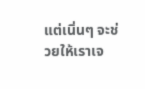แต่เนิ่นๆ จะช่วยให้เราเจ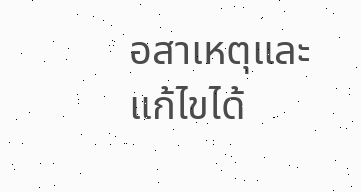อสาเหตุและแก้ไขได้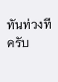ทันท่วงทีครับ